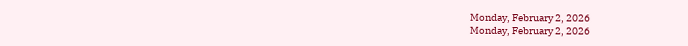Monday, February 2, 2026
Monday, February 2, 2026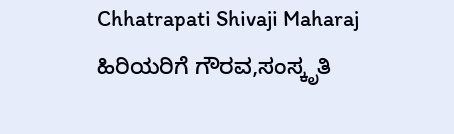Chhatrapati Shivaji Maharaj  ಹಿರಿಯರಿಗೆ ಗೌರವ,ಸಂಸ್ಕೃತಿ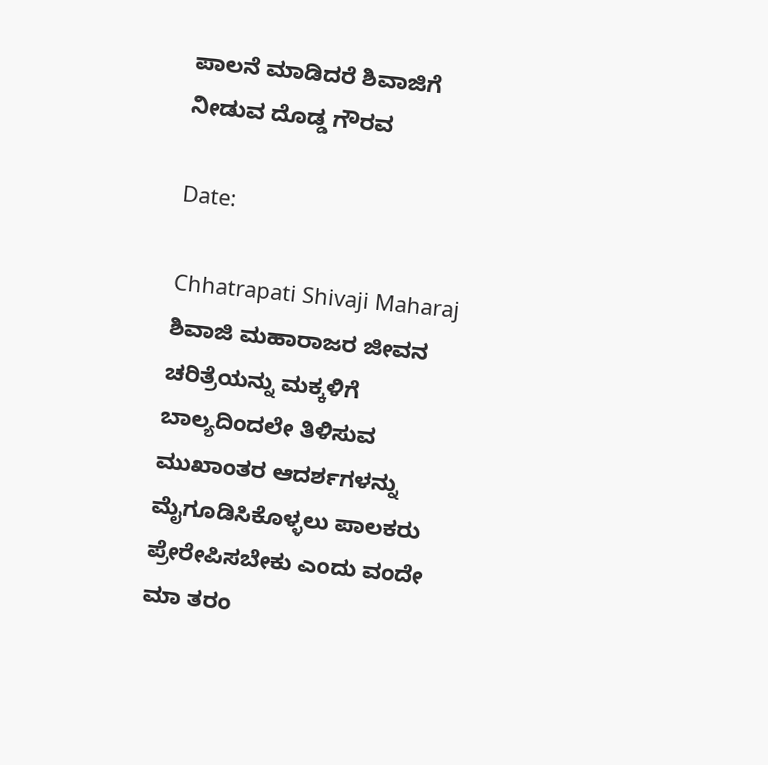ಪಾಲನೆ ಮಾಡಿದರೆ ಶಿವಾಜಿಗೆ ನೀಡುವ ದೊಡ್ಡ ಗೌರವ

Date:

Chhatrapati Shivaji Maharaj  ಶಿವಾಜಿ ಮಹಾರಾಜರ ಜೀವನ ಚರಿತ್ರೆಯನ್ನು ಮಕ್ಕಳಿಗೆ ಬಾಲ್ಯದಿಂದಲೇ ತಿಳಿಸುವ ಮುಖಾಂತರ ಆದರ್ಶಗಳನ್ನು ಮೈಗೂಡಿಸಿಕೊಳ್ಳಲು ಪಾಲಕರು ಪ್ರೇರೇಪಿಸಬೇಕು ಎಂದು ವಂದೇ ಮಾ ತರಂ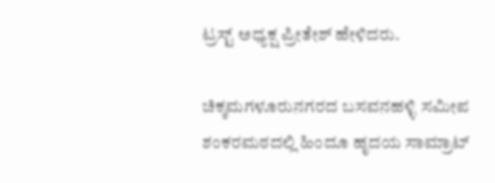ಟ್ರಸ್ಟ್ ಅಧ್ಯಕ್ಷ ಪ್ರೀತೇಶ್ ಹೇಳಿದರು.

ಚಿಕ್ಕಮಗಳೂರುನಗರದ ಬಸವನಹಳ್ಳಿ ಸಮೀಪ ಶಂಕರಮಠದಲ್ಲಿ ಹಿಂದೂ ಹೃದಯ ಸಾಮ್ರಾಟ್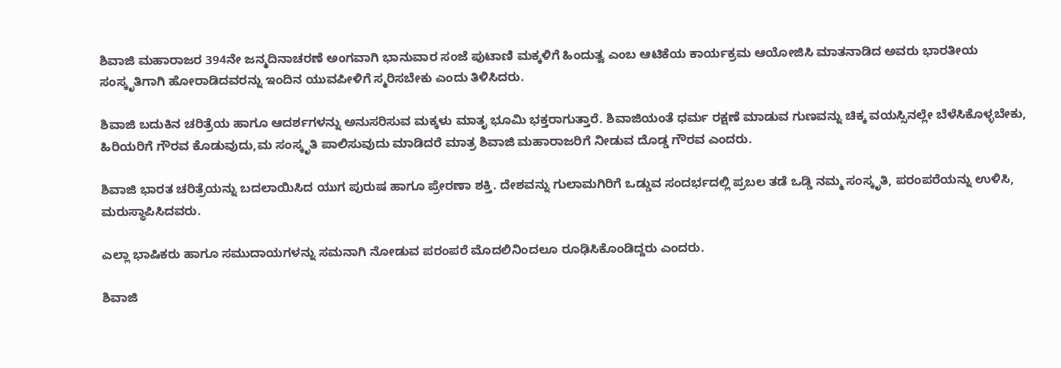ಶಿವಾಜಿ ಮಹಾರಾಜರ 394ನೇ ಜನ್ಮದಿನಾಚರಣೆ ಅಂಗವಾಗಿ ಭಾನುವಾರ ಸಂಜೆ ಪುಟಾಣಿ ಮಕ್ಕಳಿಗೆ ಹಿಂದುತ್ವ ಎಂಬ ಆಟಿಕೆಯ ಕಾರ್ಯಕ್ರಮ ಆಯೋಜಿಸಿ ಮಾತನಾಡಿದ ಅವರು ಭಾರತೀಯ ಸಂಸ್ಕೃತಿಗಾಗಿ ಹೋರಾಡಿದವರನ್ನು ಇಂದಿನ ಯುವಪೀಳಿಗೆ ಸ್ಮರಿಸಬೇಕು ಎಂದು ತಿಳಿಸಿದರು.

ಶಿವಾಜಿ ಬದುಕಿನ ಚರಿತ್ರೆಯ ಹಾಗೂ ಆದರ್ಶಗಳನ್ನು ಅನುಸರಿಸುವ ಮಕ್ಕಳು ಮಾತೃ ಭೂಮಿ ಭಕ್ತರಾಗುತ್ತಾರೆ. ಶಿವಾಜಿಯಂತೆ ಧರ್ಮ ರಕ್ಷಣೆ ಮಾಡುವ ಗುಣವನ್ನು ಚಿಕ್ಕ ವಯಸ್ಸಿನಲ್ಲೇ ಬೆಳೆಸಿಕೊಳ್ಳಬೇಕು, ಹಿರಿಯರಿಗೆ ಗೌರವ ಕೊಡುವುದು,ಮ ಸಂಸ್ಕೃತಿ ಪಾಲಿಸುವುದು ಮಾಡಿದರೆ ಮಾತ್ರ ಶಿವಾಜಿ ಮಹಾರಾಜರಿಗೆ ನೀಡುವ ದೊಡ್ಡ ಗೌರವ ಎಂದರು.

ಶಿವಾಜಿ ಭಾರತ ಚರಿತ್ರೆಯನ್ನು ಬದಲಾಯಿಸಿದ ಯುಗ ಪುರುಷ ಹಾಗೂ ಪ್ರೇರಣಾ ಶಕ್ತಿ. ದೇಶವನ್ನು ಗುಲಾಮಗಿರಿಗೆ ಒಡ್ಡುವ ಸಂದರ್ಭದಲ್ಲಿ ಪ್ರಬಲ ತಡೆ ಒಡ್ಡಿ ನಮ್ಮ ಸಂಸ್ಕೃತಿ, ಪರಂಪರೆಯನ್ನು ಉಳಿಸಿ, ಮರುಸ್ಥಾಪಿಸಿದವರು.

ಎಲ್ಲಾ ಭಾಷಿಕರು ಹಾಗೂ ಸಮುದಾಯಗಳನ್ನು ಸಮನಾಗಿ ನೋಡುವ ಪರಂಪರೆ ಮೊದಲಿನಿಂದಲೂ ರೂಢಿಸಿಕೊಂಡಿದ್ದರು ಎಂದರು.

ಶಿವಾಜಿ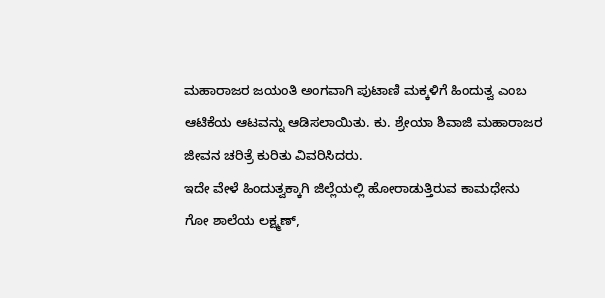ಮಹಾರಾಜರ ಜಯಂತಿ ಅಂಗವಾಗಿ ಪುಟಾಣಿ ಮಕ್ಕಳಿಗೆ ಹಿಂದುತ್ವ ಎಂಬ ಆಟಿಕೆಯ ಆಟವನ್ನು ಆಡಿಸಲಾಯಿತು. ಕು. ಶ್ರೇಯಾ ಶಿವಾಜಿ ಮಹಾರಾಜರ ಜೀವನ ಚರಿತ್ರೆ ಕುರಿತು ವಿವರಿಸಿದರು.
ಇದೇ ವೇಳೆ ಹಿಂದುತ್ವಕ್ಕಾಗಿ ಜಿಲ್ಲೆಯಲ್ಲಿ ಹೋರಾಡುತ್ತಿರುವ ಕಾಮಧೇನು ಗೋ ಶಾಲೆಯ ಲಕ್ಷ್ಮಣ್,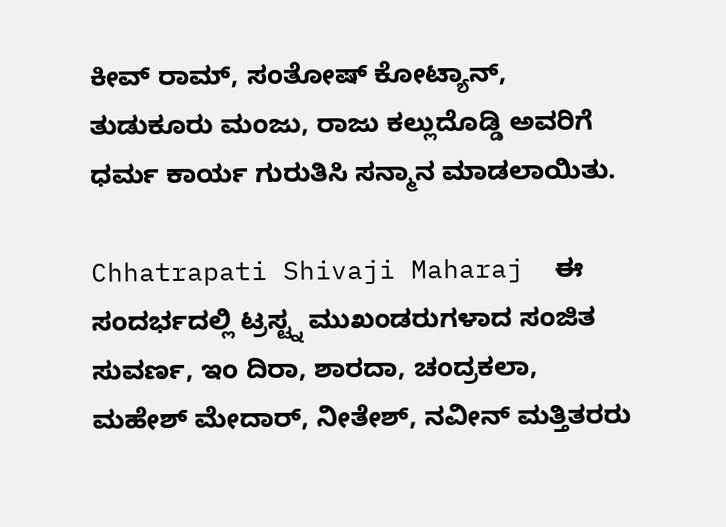ಕೀವ್ ರಾಮ್, ಸಂತೋಷ್ ಕೋಟ್ಯಾನ್, ತುಡುಕೂರು ಮಂಜು, ರಾಜು ಕಲ್ಲುದೊಡ್ಡಿ ಅವರಿಗೆ ಧರ್ಮ ಕಾರ್ಯ ಗುರುತಿಸಿ ಸನ್ಮಾನ ಮಾಡಲಾಯಿತು.

Chhatrapati Shivaji Maharaj  ಈ ಸಂದರ್ಭದಲ್ಲಿ ಟ್ರಸ್ಟ್ನ ಮುಖಂಡರುಗಳಾದ ಸಂಜಿತ ಸುವರ್ಣ, ಇಂ ದಿರಾ, ಶಾರದಾ, ಚಂದ್ರಕಲಾ, ಮಹೇಶ್ ಮೇದಾರ್, ನೀತೇಶ್, ನವೀನ್ ಮತ್ತಿತರರು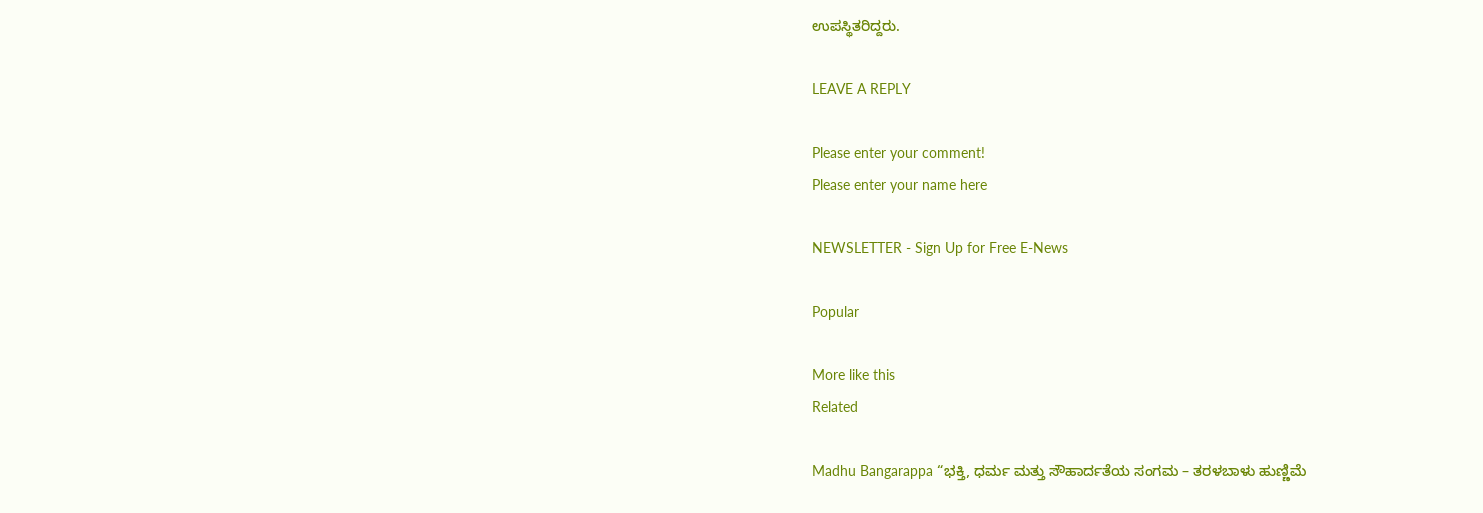ಉಪಸ್ಥಿತರಿದ್ದರು.

LEAVE A REPLY

Please enter your comment!
Please enter your name here

NEWSLETTER - Sign Up for Free E-News

Popular

More like this
Related

Madhu Bangarappa “ಭಕ್ತಿ, ಧರ್ಮ ಮತ್ತು ಸೌಹಾರ್ದತೆಯ ಸಂಗಮ – ತರಳಬಾಳು ಹುಣ್ಣಿಮೆ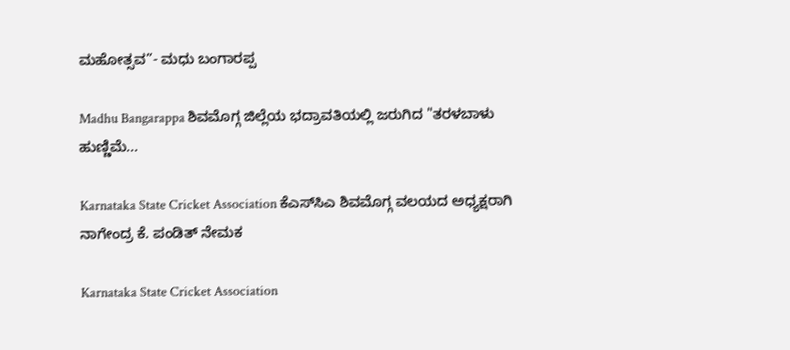ಮಹೋತ್ಸವ”- ಮಧು ಬಂಗಾರಪ್ಪ

Madhu Bangarappa ಶಿವಮೊಗ್ಗ ಜಿಲ್ಲೆಯ ಭದ್ರಾವತಿಯಲ್ಲಿ ಜರುಗಿದ "ತರಳಬಾಳು ಹುಣ್ಣಿಮೆ...

Karnataka State Cricket Association ಕೆಎಸ್‌ಸಿಎ ಶಿವಮೊಗ್ಗ ವಲಯದ ಅಧ್ಯಕ್ಷರಾಗಿ ನಾಗೇಂದ್ರ ಕೆ. ಪಂಡಿತ್ ನೇಮಕ

Karnataka State Cricket Association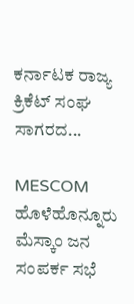ಕರ್ನಾಟಕ ರಾಜ್ಯ ಕ್ರಿಕೆಟ್ ಸಂಘ ಸಾಗರದ...

MESCOM ಹೊಳೆಹೊನ್ನೂರು ಮೆಸ್ಕಾಂ ಜನ ಸಂಪರ್ಕ ಸಭೆ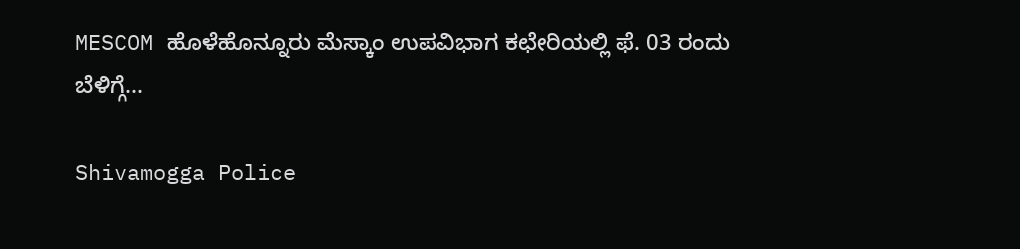MESCOM ಹೊಳೆಹೊನ್ನೂರು ಮೆಸ್ಕಾಂ ಉಪವಿಭಾಗ ಕಛೇರಿಯಲ್ಲಿ ಫೆ. 03 ರಂದು ಬೆಳಿಗ್ಗೆ...

Shivamogga Police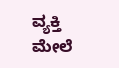ವ್ಯಕ್ತಿ ಮೇಲೆ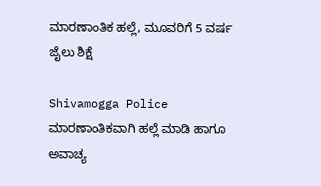ಮಾರಣಾಂತಿಕ ಹಲ್ಲೆ, ಮೂವರಿಗೆ 5 ವರ್ಷ ಜೈಲು ಶಿಕ್ಷೆ

Shivamogga Police ಮಾರಣಾಂತಿಕವಾಗಿ ಹಲ್ಲೆ ಮಾಡಿ ಹಾಗೂ ಅವಾಚ್ಯ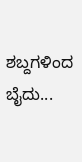ಶಬ್ದಗಳಿಂದ ಬೈದು...